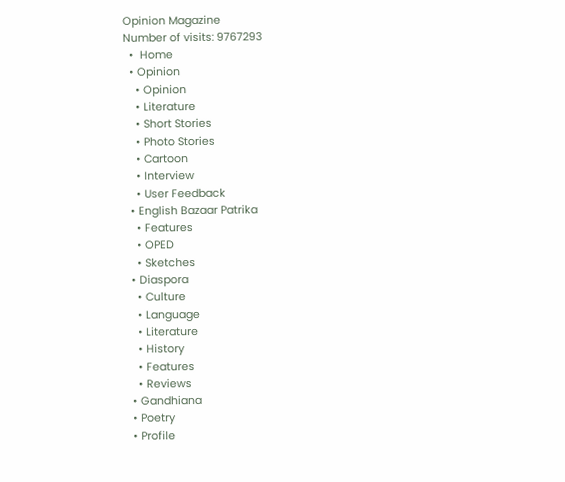Opinion Magazine
Number of visits: 9767293
  •  Home
  • Opinion
    • Opinion
    • Literature
    • Short Stories
    • Photo Stories
    • Cartoon
    • Interview
    • User Feedback
  • English Bazaar Patrika
    • Features
    • OPED
    • Sketches
  • Diaspora
    • Culture
    • Language
    • Literature
    • History
    • Features
    • Reviews
  • Gandhiana
  • Poetry
  • Profile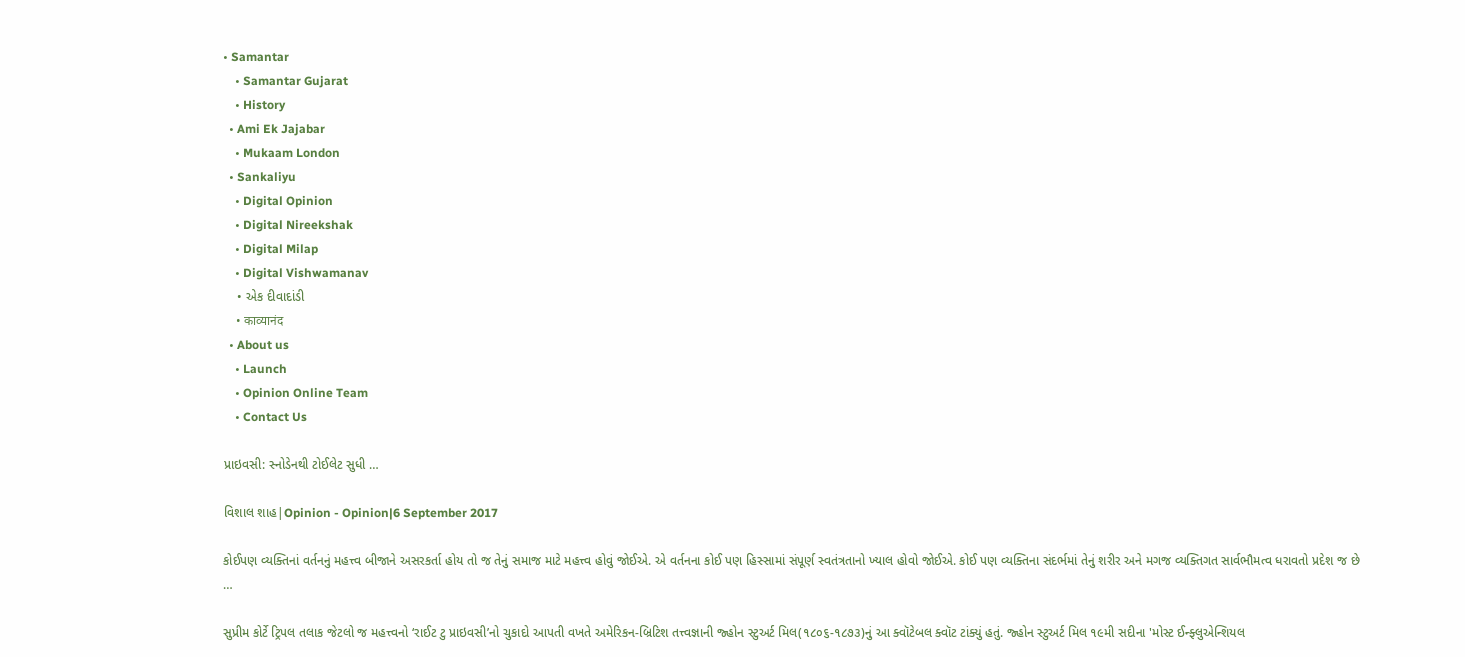• Samantar
    • Samantar Gujarat
    • History
  • Ami Ek Jajabar
    • Mukaam London
  • Sankaliyu
    • Digital Opinion
    • Digital Nireekshak
    • Digital Milap
    • Digital Vishwamanav
    • એક દીવાદાંડી
    • काव्यानंद
  • About us
    • Launch
    • Opinion Online Team
    • Contact Us

પ્રાઇવસી: સ્નોડેનથી ટોઈલેટ સુધી …

વિશાલ શાહ|Opinion - Opinion|6 September 2017

કોઈપણ વ્યક્તિનાં વર્તનનું મહત્ત્વ બીજાને અસરકર્તા હોય તો જ તેનું સમાજ માટે મહત્ત્વ હોવું જોઈએ. એ વર્તનના કોઈ પણ હિસ્સામાં સંપૂર્ણ સ્વતંત્રતાનો ખ્યાલ હોવો જોઈએ. કોઈ પણ વ્યક્તિના સંદર્ભમાં તેનું શરીર અને મગજ વ્યક્તિગત સાર્વભૌમત્વ ધરાવતો પ્રદેશ જ છે …

સુપ્રીમ કોર્ટે ટ્રિપલ તલાક જેટલો જ મહત્ત્વનો ‘રાઈટ ટુ પ્રાઇવસી’નો ચુકાદો આપતી વખતે અમેરિકન-બ્રિટિશ તત્ત્વજ્ઞાની જ્હોન સ્ટુઅર્ટ મિલ(૧૮૦૬-૧૮૭૩)નું આ ક્વૉટેબલ ક્વૉટ ટાંક્યું હતું. જ્હોન સ્ટુઅર્ટ મિલ ૧૯મી સદીના 'મોસ્ટ ઈન્ફ્લુએન્શિયલ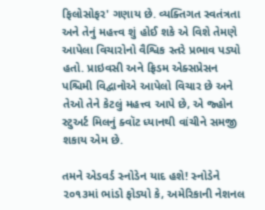ફિલોસોફર' ગણાય છે. વ્યક્તિગત સ્વતંત્રતા અને તેનું મહત્ત્વ શું હોઈ શકે એ વિશે તેમણે આપેલા વિચારોનો વૈશ્વિક સ્તરે પ્રભાવ પડ્યો હતો. પ્રાઇવસી અને ફ્રિડમ એક્સપ્રેસન પશ્ચિમી વિદ્વાનોએ આપેલો વિચાર છે અને તેઓ તેને કેટલું મહત્ત્વ આપે છે, એ જ્હોન સ્ટુઅર્ટ મિલનું ક્વૉટ ધ્યાનથી વાંચીને સમજી શકાય એમ છે.

તમને એડવર્ડ સ્નોડેન યાદ હશે! સ્નોડેને ૨૦૧૩માં ભાંડો ફોડ્યો કે, અમેરિકાની નેશનલ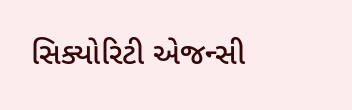સિક્યોરિટી એજન્સી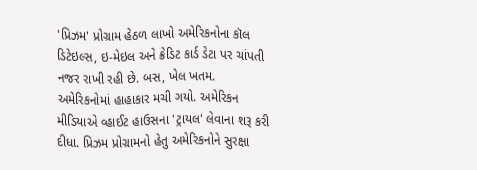'પ્રિઝમ' પ્રોગ્રામ હેઠળ લાખો અમેરિકનોના કૉલ ડિટેઇલ્સ, ઇ-મેઇલ અને ક્રેડિટ કાર્ડ ડેટા પર ચાંપતી નજર રાખી રહી છે. બસ, ખેલ ખતમ. અમેરિકનોમાં હાહાકાર મચી ગયો. અમેરિકન મીડિયાએ વ્હાઈટ હાઉસના 'ટ્રાયલ' લેવાના શરૂ કરી દીધા. પ્રિઝમ પ્રોગ્રામનો હેતુ અમેરિકનોને સુરક્ષા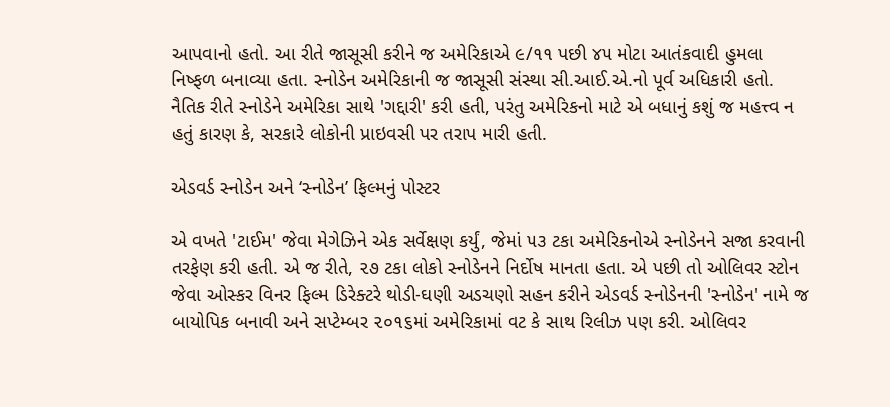આપવાનો હતો. આ રીતે જાસૂસી કરીને જ અમેરિકાએ ૯/૧૧ પછી ૪૫ મોટા આતંકવાદી હુમલા નિષ્ફળ બનાવ્યા હતા. સ્નોડેન અમેરિકાની જ જાસૂસી સંસ્થા સી.આઈ.એ.નો પૂર્વ અધિકારી હતો. નૈતિક રીતે સ્નોડેને અમેરિકા સાથે 'ગદ્દારી' કરી હતી, પરંતુ અમેરિકનો માટે એ બધાનું કશું જ મહત્ત્વ ન હતું કારણ કે, સરકારે લોકોની પ્રાઇવસી પર તરાપ મારી હતી.

એડવર્ડ સ્નોડેન અને ‘સ્નોડેન’ ફિલ્મનું પોસ્ટર

એ વખતે 'ટાઈમ' જેવા મેગેઝિને એક સર્વેક્ષણ કર્યું, જેમાં ૫૩ ટકા અમેરિકનોએ સ્નોડેનને સજા કરવાની તરફેણ કરી હતી. એ જ રીતે, ૨૭ ટકા લોકો સ્નોડેનને નિર્દોષ માનતા હતા. એ પછી તો ઓલિવર સ્ટોન જેવા ઓસ્કર વિનર ફિલ્મ ડિરેક્ટરે થોડી-ઘણી અડચણો સહન કરીને એડવર્ડ સ્નોડેનની 'સ્નોડેન' નામે જ બાયોપિક બનાવી અને સપ્ટેમ્બર ૨૦૧૬માં અમેરિકામાં વટ કે સાથ રિલીઝ પણ કરી. ઓલિવર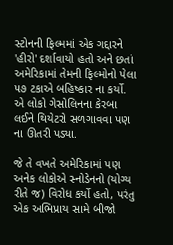સ્ટોનની ફિલ્મમાં એક ગદ્દારને 'હીરો' દર્શાવાયો હતો અને છતાં અમેરિકામાં તેમની ફિલ્મોનો પેલા ૫૭ ટકાએ બહિષ્કાર ના કર્યો. એ લોકો ગેસોલિનના કેરબા લઈને થિયેટરો સળગાવવા પણ ના ઊતરી પડ્યા.

જે તે વખતે અમેરિકામાં પણ અનેક લોકોએ સ્નોડેનનો (યોગ્ય રીતે જ) વિરોધ કર્યો હતો, પરંતુ એક અભિપ્રાય સામે બીજો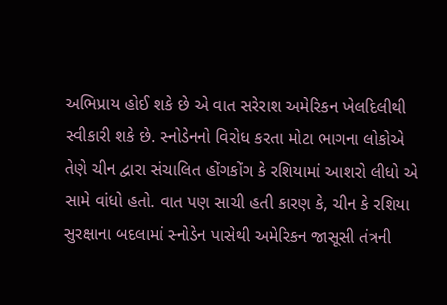અભિપ્રાય હોઈ શકે છે એ વાત સરેરાશ અમેરિકન ખેલદિલીથી સ્વીકારી શકે છે. સ્નોડેનનો વિરોધ કરતા મોટા ભાગના લોકોએ તેણે ચીન દ્વારા સંચાલિત હોંગકોંગ કે રશિયામાં આશરો લીધો એ સામે વાંધો હતો. વાત પણ સાચી હતી કારણ કે, ચીન કે રશિયા સુરક્ષાના બદલામાં સ્નોડેન પાસેથી અમેરિકન જાસૂસી તંત્રની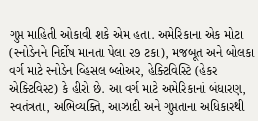ગુપ્ત માહિતી ઓકાવી શકે એમ હતા. અમેરિકાના એક મોટા (સ્નોડેનને નિર્દોષ માનતા પેલા ૨૭ ટકા), મજબૂત અને બોલકા વર્ગ માટે સ્નોડેન વ્હિસલ બ્લોઅર, હેક્ટિવિસ્ટિ (હેકર એક્ટિવિસ્ટ) કે હીરો છે. આ વર્ગ માટે અમેરિકાનાં બંધારણ, સ્વતંત્રતા, અભિવ્યક્તિ, આઝાદી અને ગુપ્તતાના અધિકારથી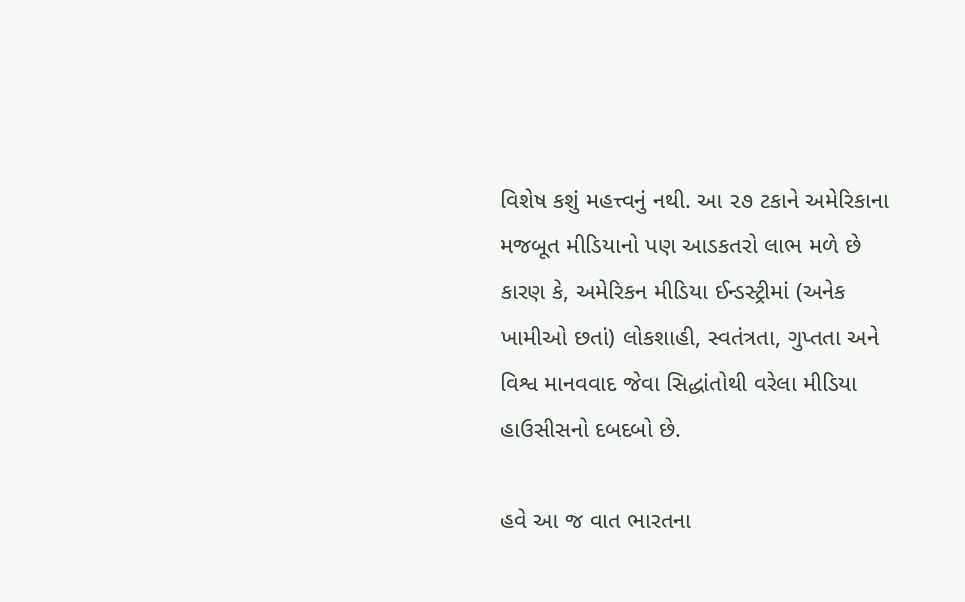વિશેષ કશું મહત્ત્વનું નથી. આ ૨૭ ટકાને અમેરિકાના મજબૂત મીડિયાનો પણ આડકતરો લાભ મળે છે કારણ કે, અમેરિકન મીડિયા ઈન્ડસ્ટ્રીમાં (અનેક ખામીઓ છતાં) લોકશાહી, સ્વતંત્રતા, ગુપ્તતા અને વિશ્વ માનવવાદ જેવા સિદ્ધાંતોથી વરેલા મીડિયા હાઉસીસનો દબદબો છે.

હવે આ જ વાત ભારતના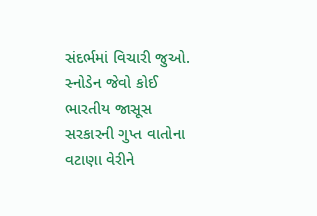સંદર્ભમાં વિચારી જુઓ. સ્નોડેન જેવો કોઈ ભારતીય જાસૂસ સરકારની ગુપ્ત વાતોના વટાણા વેરીને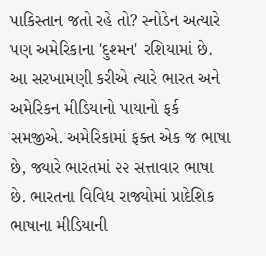પાકિસ્તાન જતો રહે તો? સ્નોડેન અત્યારે પણ અમેરિકાના 'દુશ્મન' રશિયામાં છે. આ સરખામણી કરીએ ત્યારે ભારત અને અમેરિકન મીડિયાનો પાયાનો ફર્ક સમજીએ. અમેરિકામાં ફક્ત એક જ ભાષા છે, જ્યારે ભારતમાં ૨૨ સત્તાવાર ભાષા છે. ભારતના વિવિધ રાજ્યોમાં પ્રાદેશિક ભાષાના મીડિયાની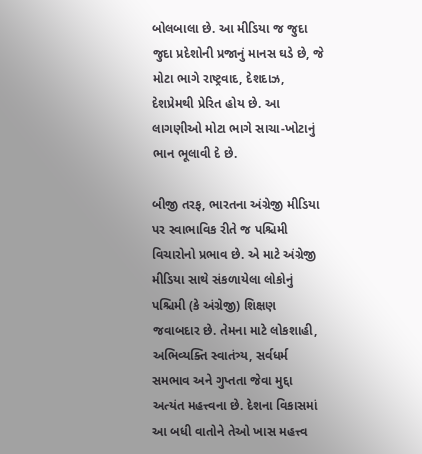બોલબાલા છે. આ મીડિયા જ જુદા જુદા પ્રદેશોની પ્રજાનું માનસ ઘડે છે, જે મોટા ભાગે રાષ્ટ્રવાદ, દેશદાઝ, દેશપ્રેમથી પ્રેરિત હોય છે. આ લાગણીઓ મોટા ભાગે સાચા-ખોટાનું ભાન ભૂલાવી દે છે.

બીજી તરફ, ભારતના અંગ્રેજી મીડિયા પર સ્વાભાવિક રીતે જ પશ્ચિમી વિચારોનો પ્રભાવ છે. એ માટે અંગ્રેજી મીડિયા સાથે સંકળાયેલા લોકોનું પશ્ચિમી (કે અંગ્રેજી) શિક્ષણ જવાબદાર છે. તેમના માટે લોકશાહી, અભિવ્યક્તિ સ્વાતંત્ર્ય, સર્વધર્મ સમભાવ અને ગુપ્તતા જેવા મુદ્દા અત્યંત મહત્ત્વના છે. દેશના વિકાસમાં આ બધી વાતોને તેઓ ખાસ મહત્ત્વ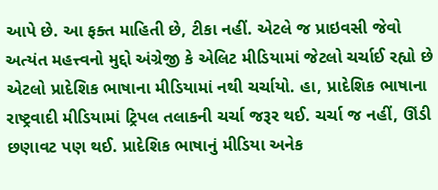આપે છે. આ ફક્ત માહિતી છે, ટીકા નહીં. એટલે જ પ્રાઇવસી જેવો અત્યંત મહત્ત્વનો મુદ્દો અંગ્રેજી કે એલિટ મીડિયામાં જેટલો ચર્ચાઈ રહ્યો છે એટલો પ્રાદેશિક ભાષાના મીડિયામાં નથી ચર્ચાયો. હા, પ્રાદેશિક ભાષાના રાષ્ટ્રવાદી મીડિયામાં ટ્રિપલ તલાકની ચર્ચા જરૂર થઈ. ચર્ચા જ નહીં, ઊંડી છણાવટ પણ થઈ. પ્રાદેશિક ભાષાનું મીડિયા અનેક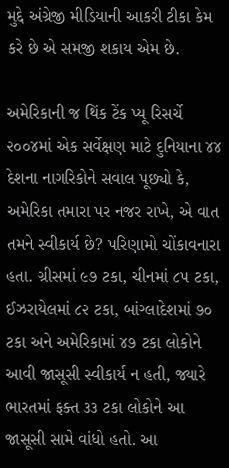મુદ્દે અંગ્રેજી મીડિયાની આકરી ટીકા કેમ કરે છે એ સમજી શકાય એમ છે.

અમેરિકાની જ થિંક ટેંક પ્યૂ રિસર્ચે ૨૦૦૪માં એક સર્વેક્ષણ માટે દુનિયાના ૪૪ દેશના નાગરિકોને સવાલ પૂછ્યો કે, અમેરિકા તમારા પર નજર રાખે, એ વાત તમને સ્વીકાર્ય છે? પરિણામો ચોંકાવનારા હતા. ગ્રીસમાં ૯૭ ટકા, ચીનમાં ૮૫ ટકા, ઈઝરાયેલમાં ૮૨ ટકા, બાંગ્લાદેશમાં ૭૦ ટકા અને અમેરિકામાં ૪૭ ટકા લોકોને આવી જાસૂસી સ્વીકાર્ય ન હતી, જ્યારે ભારતમાં ફક્ત ૩૩ ટકા લોકોને આ જાસૂસી સામે વાંધો હતો. આ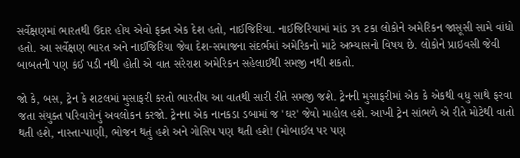સર્વેક્ષણમાં ભારતથી ઉદાર હોય એવો ફક્ત એક દેશ હતો, નાઈજિરિયા. નાઈજિરિયામાં માંડ ૩૧ ટકા લોકોને અમેરિકન જાસૂસી સામે વાંધો હતો. આ સર્વેક્ષણ ભારત અને નાઈજિરિયા જેવા દેશ-સમાજના સંદર્ભમાં અમેરિકનો માટે અભ્યાસનો વિષય છે. લોકોને પ્રાઇવસી જેવી બાબતની પણ કંઈ પડી નથી હોતી એ વાત સરેરાશ અમેરિકન સહેલાઈથી સમજી નથી શકતો.

જો કે, બસ, ટ્રેન કે શટલમાં મુસાફરી કરતો ભારતીય આ વાતથી સારી રીતે સમજી જશે. ટ્રેનની મુસાફરીમાં એક કે એકથી વધુ સાથે ફરવા જતા સંયુક્ત પરિવારોનું અવલોકન કરજો. ટ્રેનના એક નાનકડા ડબામાં જ 'ઘર' જેવો માહોલ હશે. આખી ટ્રેન સાંભળે એ રીતે મોટેથી વાતો થતી હશે, નાસ્તા-પાણી, ભોજન થતું હશે અને ગોસિપ પણ થતી હશે! (મોબાઈલ પર પણ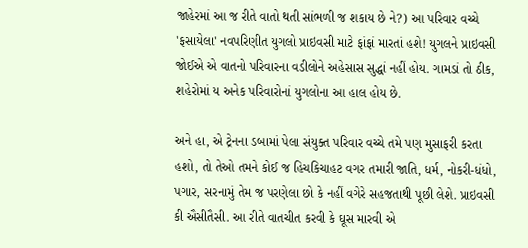જાહેરમાં આ જ રીતે વાતો થતી સાંભળી જ શકાય છે ને?) આ પરિવાર વચ્ચે 'ફસાયેલા' નવપરિણીત યુગલો પ્રાઇવસી માટે ફાંફાં મારતાં હશે! યુગલને પ્રાઇવસી જોઈએ એ વાતનો પરિવારના વડીલોને અહેસાસ સુદ્ધાં નહીં હોય. ગામડાં તો ઠીક, શહેરોમાં ય અનેક પરિવારોનાં યુગલોના આ હાલ હોય છે.

અને હા, એ ટ્રેનના ડબામાં પેલા સંયુક્ત પરિવાર વચ્ચે તમે પણ મુસાફરી કરતા હશો, તો તેઓ તમને કોઈ જ હિચકિચાહટ વગર તમારી જાતિ, ધર્મ, નોકરી-ધંધો, પગાર, સરનામું તેમ જ પરણેલા છો કે નહીં વગેરે સહજતાથી પૂછી લેશે. પ્રાઇવસી કી ઐસીતૈસી. આ રીતે વાતચીત કરવી કે ઘૂસ મારવી એ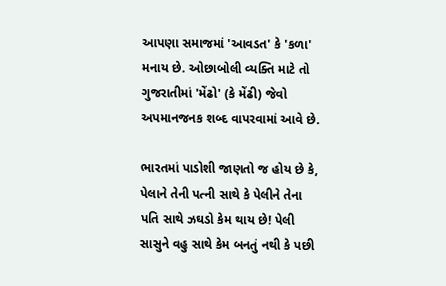આપણા સમાજમાં 'આવડત' કે 'કળા' મનાય છે. ઓછાબોલી વ્યક્તિ માટે તો ગુજરાતીમાં 'મેંઢો' (કે મેંઢી) જેવો અપમાનજનક શબ્દ વાપરવામાં આવે છે.

ભારતમાં પાડોશી જાણતો જ હોય છે કે, પેલાને તેની પત્ની સાથે કે પેલીને તેના પતિ સાથે ઝઘડો કેમ થાય છે! પેલી સાસુને વહુ સાથે કેમ બનતું નથી કે પછી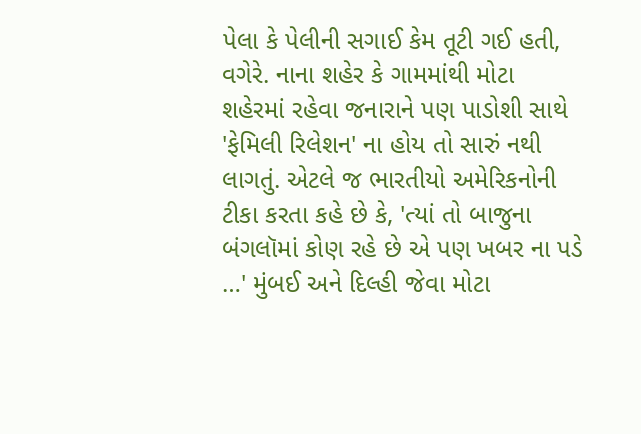પેલા કે પેલીની સગાઈ કેમ તૂટી ગઈ હતી, વગેરે. નાના શહેર કે ગામમાંથી મોટા શહેરમાં રહેવા જનારાને પણ પાડોશી સાથે 'ફેમિલી રિલેશન' ના હોય તો સારું નથી લાગતું. એટલે જ ભારતીયો અમેરિકનોની ટીકા કરતા કહે છે કે, 'ત્યાં તો બાજુના બંગલૉમાં કોણ રહે છે એ પણ ખબર ના પડે …' મુંબઈ અને દિલ્હી જેવા મોટા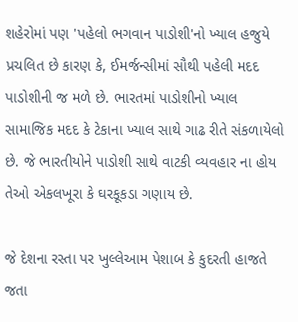શહેરોમાં પણ 'પહેલો ભગવાન પાડોશી'નો ખ્યાલ હજુયે પ્રચલિત છે કારણ કે, ઈમર્જન્સીમાં સૌથી પહેલી મદદ પાડોશીની જ મળે છે. ભારતમાં પાડોશીનો ખ્યાલ સામાજિક મદદ કે ટેકાના ખ્યાલ સાથે ગાઢ રીતે સંકળાયેલો છે. જે ભારતીયોને પાડોશી સાથે વાટકી વ્યવહાર ના હોય તેઓ એકલખૂરા કે ઘરકૂકડા ગણાય છે.

જે દેશના રસ્તા પર ખુલ્લેઆમ પેશાબ કે કુદરતી હાજતે જતા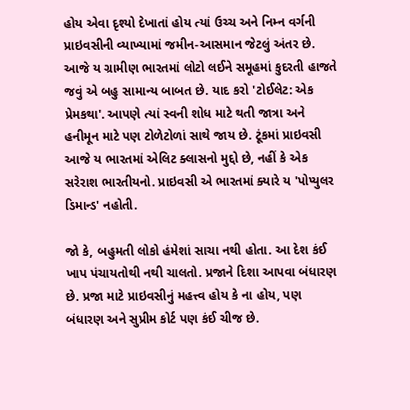હોય એવા દૃશ્યો દેખાતાં હોય ત્યાં ઉચ્ચ અને નિમ્ન વર્ગની પ્રાઇવસીની વ્યાખ્યામાં જમીન-આસમાન જેટલું અંતર છે. આજે ય ગ્રામીણ ભારતમાં લોટો લઈને સમૂહમાં કુદરતી હાજતે જવું એ બહુ સામાન્ય બાબત છે. યાદ કરો 'ટોઈલેટ: એક પ્રેમકથા'. આપણે ત્યાં સ્વની શોધ માટે થતી જાત્રા અને હનીમૂન માટે પણ ટોળેટોળાં સાથે જાય છે. ટૂંકમાં પ્રાઇવસી આજે ય ભારતમાં એલિટ ક્લાસનો મુદ્દો છે, નહીં કે એક સરેરાશ ભારતીયનો. પ્રાઇવસી એ ભારતમાં ક્યારે ય 'પોપ્યુલર ડિમાન્ડ' નહોતી.

જો કે, બહુમતી લોકો હંમેશાં સાચા નથી હોતા. આ દેશ કંઈ ખાપ પંચાયતોથી નથી ચાલતો. પ્રજાને દિશા આપવા બંધારણ છે. પ્રજા માટે પ્રાઇવસીનું મહત્ત્વ હોય કે ના હોય, પણ બંધારણ અને સુપ્રીમ કોર્ટ પણ કંઈ ચીજ છે.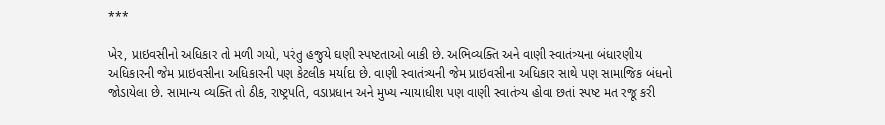***

ખેર, પ્રાઇવસીનો અધિકાર તો મળી ગયો, પરંતુ હજુયે ઘણી સ્પષ્ટતાઓ બાકી છે. અભિવ્યક્તિ અને વાણી સ્વાતંત્ર્યના બંધારણીય અધિકારની જેમ પ્રાઇવસીના અધિકારની પણ કેટલીક મર્યાદા છે. વાણી સ્વાતંત્ર્યની જેમ પ્રાઇવસીના અધિકાર સાથે પણ સામાજિક બંધનો જોડાયેલા છે. સામાન્ય વ્યક્તિ તો ઠીક, રાષ્ટ્રપતિ, વડાપ્રધાન અને મુખ્ય ન્યાયાધીશ પણ વાણી સ્વાતંત્ર્ય હોવા છતાં સ્પષ્ટ મત રજૂ કરી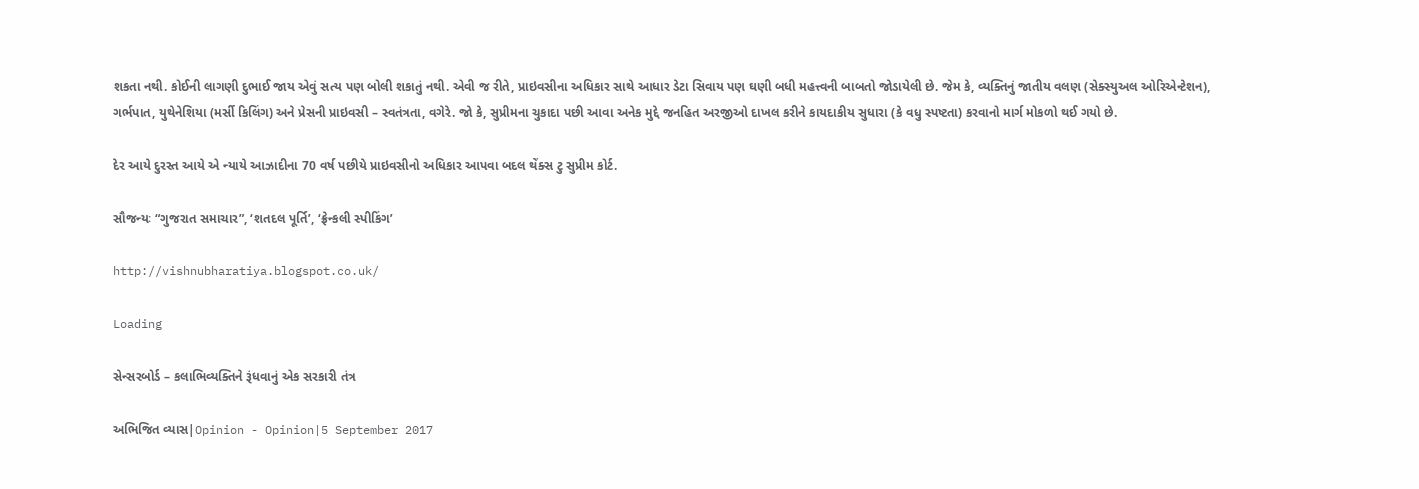શકતા નથી. કોઈની લાગણી દુભાઈ જાય એવું સત્ય પણ બોલી શકાતું નથી. એવી જ રીતે, પ્રાઇવસીના અધિકાર સાથે આધાર ડેટા સિવાય પણ ઘણી બધી મહત્ત્વની બાબતો જોડાયેલી છે. જેમ કે, વ્યક્તિનું જાતીય વલણ (સેક્સ્યુઅલ ઓરિએન્ટેશન), ગર્ભપાત, યુથેનેશિયા (મર્સી કિલિંગ) અને પ્રેસની પ્રાઇવસી – સ્વતંત્રતા, વગેરે. જો કે, સુપ્રીમના ચુકાદા પછી આવા અનેક મુદ્દે જનહિત અરજીઓ દાખલ કરીને કાયદાકીય સુધારા (કે વધુ સ્પષ્ટતા) કરવાનો માર્ગ મોકળો થઈ ગયો છે.

દેર આયે દુરસ્ત આયે એ ન્યાયે આઝાદીના 70 વર્ષ પછીયે પ્રાઇવસીનો અધિકાર આપવા બદલ થેંક્સ ટુ સુપ્રીમ કોર્ટ.

સૌજન્યઃ “ગુજરાત સમાચાર”, ‘શતદલ પૂર્તિ’, ‘ફ્રેન્કલી સ્પીકિંગ’

http://vishnubharatiya.blogspot.co.uk/

Loading

સેન્સરબોર્ડ – કલાભિવ્યક્તિને રૂંધવાનું એક સરકારી તંત્ર

અભિજિત વ્યાસ|Opinion - Opinion|5 September 2017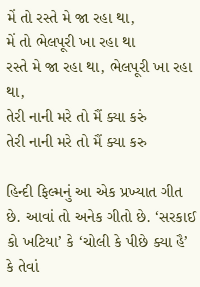મેં તો રસ્તે મે જા રહા થા,
મેં તો ભેલપૂરી ખા રહા થા
રસ્તે મે જા રહા થા, ભેલપૂરી ખા રહા થા,
તેરી નાની મરે તો મૈં ક્યા કરું
તેરી નાની મરે તો મૈં ક્યા કરુ

હિન્દી ફિલ્મનું આ એક પ્રખ્યાત ગીત છે. આવાં તો અનેક ગીતો છે. ‘સરકાઈ કો ખટિયા’ કે ‘ચોલી કે પીછે ક્યા હૈ’ કે તેવાં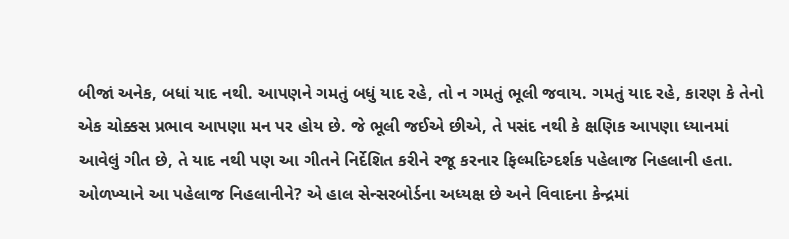બીજાં અનેક, બધાં યાદ નથી. આપણને ગમતું બધું યાદ રહે, તો ન ગમતું ભૂલી જવાય. ગમતું યાદ રહે, કારણ કે તેનો એક ચોક્કસ પ્રભાવ આપણા મન પર હોય છે. જે ભૂલી જઈએ છીએ, તે પસંદ નથી કે ક્ષણિક આપણા ધ્યાનમાં આવેલું ગીત છે, તે યાદ નથી પણ આ ગીતને નિર્દેશિત કરીને રજૂ કરનાર ફિલ્મદિગ્દર્શક પહેલાજ નિહલાની હતા. ઓળખ્યાને આ પહેલાજ નિહલાનીને? એ હાલ સેન્સરબોર્ડના અધ્યક્ષ છે અને વિવાદના કેન્દ્રમાં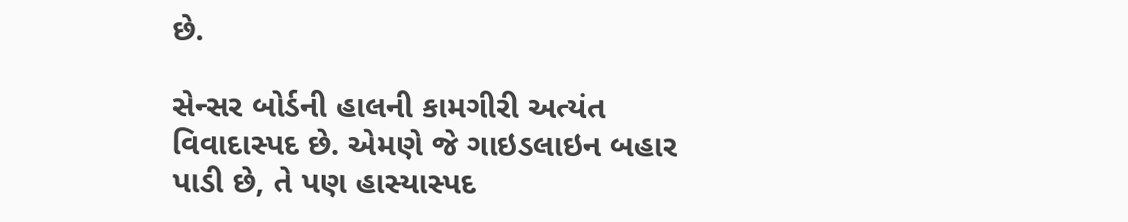છે.

સેન્સર બોર્ડની હાલની કામગીરી અત્યંત વિવાદાસ્પદ છે. એમણે જે ગાઇડલાઇન બહાર પાડી છે, તે પણ હાસ્યાસ્પદ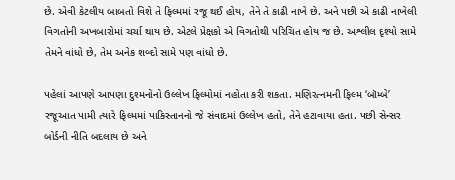છે. એવી કેટલીય બાબતો વિશે તે ફિલ્મમાં રજૂ થઈ હોય, તેને તે કાઢી નાખે છે. અને પછી એ કાઢી નાખેલી વિગતોની અખબારોમાં ચર્ચા થાય છે. એટલે પ્રેક્ષકો એ વિગતોથી પરિચિત હોય જ છે. અશ્લીલ દૃશ્યો સામે તેમને વાંધો છે, તેમ અનેક શબ્દો સામે પણ વાંધો છે.

પહેલાં આપણે આપણા દુશ્મનોનો ઉલ્લેખ ફિલ્મોમાં નહોતા કરી શકતા. મણિરત્નમની ફિલ્મ ‘બૉમ્બે’ રજૂઆત પામી ત્યારે ફિલ્મમાં પાકિસ્તાનનો જે સંવાદમાં ઉલ્લેખ હતો, તેને હટાવાયા હતા. પછી સેન્સર બોર્ડની નીતિ બદલાય છે અને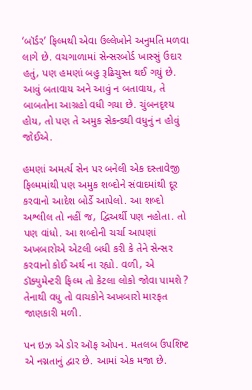‘બૉર્ડર’ ફિલ્મથી એવા ઉલ્લેખોને અનુમતિ મળવા લાગે છે. વચગાળામાં સેન્સરબોર્ડ ખાસ્સું ઉદાર હતું, પણ હમણાં બહુ રૂઢિચુસ્ત થઈ ગયું છે. આવું બતાવાય અને આવું ન બતાવાય, તે બાબતોના આગ્રહો વધી ગયા છે. ચુંબનદૃશ્ય હોય, તો પણ તે અમુક સેકન્ડથી વધુનું ન હોવું જોઈએ.

હમણાં અમર્ત્ય સેન પર બનેલી એક દસ્તાવેજી ફિલ્મમાંથી પણ અમુક શબ્દોને સંવાદમાંથી દૂર કરવાનો આદેશ બોર્ડે આપેલો. આ શબ્દો અશ્લીલ તો નહીં જ, દ્વિઅર્થી પણ નહોતા. તો પણ વાંધો. આ શબ્દોની ચર્ચા આપણાં અખબારોએ એટલી બધી કરી કે તેને સેન્સર કરવાનો કોઈ અર્થ ના રહ્યો. વળી, એ ડૉક્યુમેન્ટરી ફિલ્મ તો કેટલા લોકો જોવા પામશે ? તેનાથી વધુ તો વાચકોને અખબારો મારફત જાણકારી મળી.

પન ઇઝ એ ડોર ઑફ ઓપન. મતલબ ઉપશિષ્ટ એ નગ્નતાનું દ્વાર છે. આમાં એક મજા છે.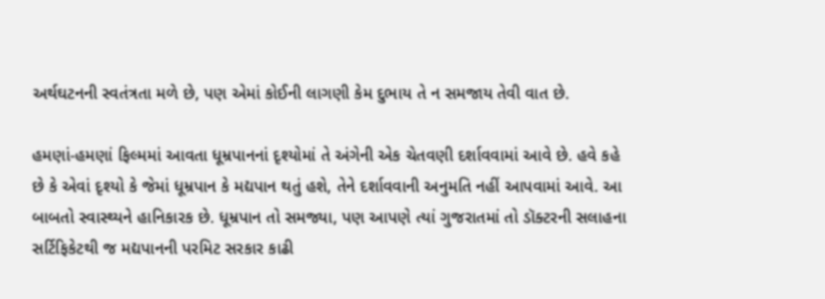અર્થઘટનની સ્વતંત્રતા મળે છે, પણ એમાં કોઈની લાગણી કેમ દુભાય તે ન સમજાય તેવી વાત છે.

હમણાં-હમણાં ફિલ્મમાં આવતા ધૂમ્રપાનનાં દૃશ્યોમાં તે અંગેની એક ચેતવણી દર્શાવવામાં આવે છે. હવે કહે છે કે એવાં દૃશ્યો કે જેમાં ધૂમ્રપાન કે મદ્યપાન થતું હશે, તેને દર્શાવવાની અનુમતિ નહીં આપવામાં આવે. આ બાબતો સ્વાસ્થ્યને હાનિકારક છે. ધૂમ્રપાન તો સમજ્યા, પણ આપણે ત્યાં ગુજરાતમાં તો ડૉક્ટરની સલાહના સર્ટિફિકેટથી જ મદ્યપાનની પરમિટ સરકાર કાઢી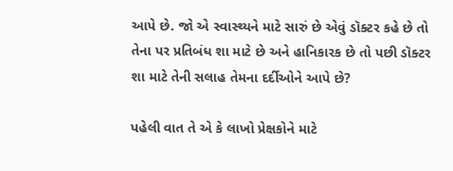આપે છે. જો એ સ્વાસ્થ્યને માટે સારું છે એવું ડૉક્ટર કહે છે તો તેના પર પ્રતિબંધ શા માટે છે અને હાનિકારક છે તો પછી ડૉક્ટર શા માટે તેની સલાહ તેમના દર્દીઓને આપે છે?

પહેલી વાત તે એ કે લાખો પ્રેક્ષકોને માટે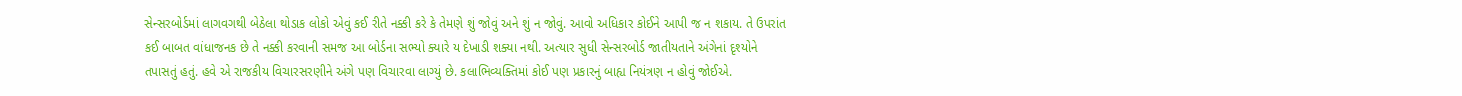સેન્સરબોર્ડમાં લાગવગથી બેઠેલા થોડાક લોકો એવું કઈ રીતે નક્કી કરે કે તેમણે શું જોવું અને શું ન જોવું. આવો અધિકાર કોઈને આપી જ ન શકાય. તે ઉપરાંત કઈ બાબત વાંધાજનક છે તે નક્કી કરવાની સમજ આ બોર્ડના સભ્યો ક્યારે ય દેખાડી શક્યા નથી. અત્યાર સુધી સેન્સરબોર્ડ જાતીયતાને અંગેનાં દૃશ્યોને તપાસતું હતું. હવે એ રાજકીય વિચારસરણીને અંગે પણ વિચારવા લાગ્યું છે. કલાભિવ્યક્તિમાં કોઈ પણ પ્રકારનું બાહ્ય નિયંત્રણ ન હોવું જોઈએ.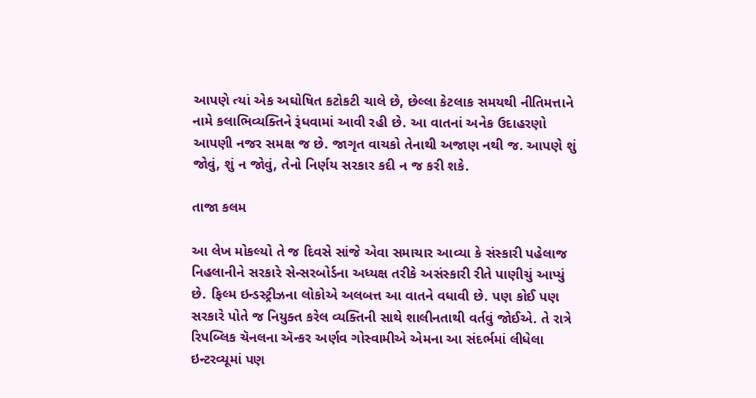આપણે ત્યાં એક અઘોષિત કટોકટી ચાલે છે, છેલ્લા કેટલાક સમયથી નીતિમત્તાને નામે કલાભિવ્યક્તિને રૂંધવામાં આવી રહી છે. આ વાતનાં અનેક ઉદાહરણો આપણી નજર સમક્ષ જ છે. જાગૃત વાચકો તેનાથી અજાણ નથી જ. આપણે શું જોવું, શું ન જોવું, તેનો નિર્ણય સરકાર કદી ન જ કરી શકે.

તાજા કલમ

આ લેખ મોકલ્યો તે જ દિવસે સાંજે એવા સમાચાર આવ્યા કે સંસ્કારી પહેલાજ નિહલાનીને સરકારે સેન્સરબોર્ડના અધ્યક્ષ તરીકે અસંસ્કારી રીતે પાણીચું આપ્યું છે. ફિલ્મ ઇન્ડસ્ટ્રીઝના લોકોએ અલબત્ત આ વાતને વધાવી છે. પણ કોઈ પણ સરકારે પોતે જ નિયુક્ત કરેલ વ્યક્તિની સાથે શાલીનતાથી વર્તવું જોઈએ. તે રાત્રે રિપબ્લિક ચૅનલના ઍન્કર અર્ણવ ગોસ્વામીએ એમના આ સંદર્ભમાં લીધેલા ઇન્ટરવ્યૂમાં પણ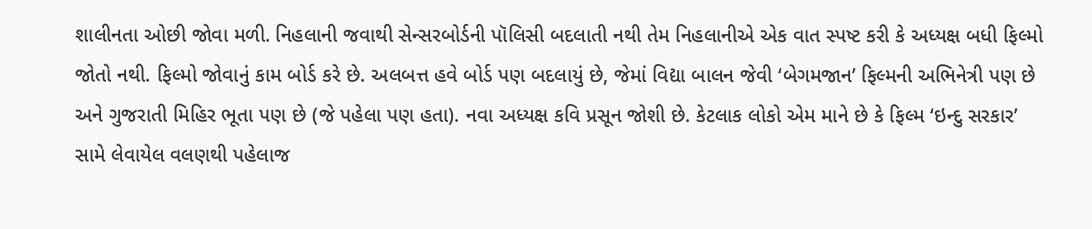શાલીનતા ઓછી જોવા મળી. નિહલાની જવાથી સેન્સરબોર્ડની પૉલિસી બદલાતી નથી તેમ નિહલાનીએ એક વાત સ્પષ્ટ કરી કે અધ્યક્ષ બધી ફિલ્મો જોતો નથી. ફિલ્મો જોવાનું કામ બોર્ડ કરે છે. અલબત્ત હવે બોર્ડ પણ બદલાયું છે, જેમાં વિદ્યા બાલન જેવી ‘બેગમજાન’ ફિલ્મની અભિનેત્રી પણ છે અને ગુજરાતી મિહિર ભૂતા પણ છે (જે પહેલા પણ હતા). નવા અધ્યક્ષ કવિ પ્રસૂન જોશી છે. કેટલાક લોકો એમ માને છે કે ફિલ્મ ‘ઇન્દુ સરકાર’ સામે લેવાયેલ વલણથી પહેલાજ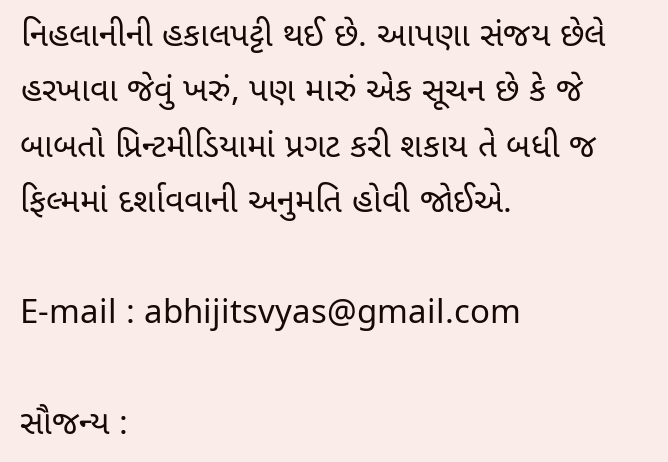નિહલાનીની હકાલપટ્ટી થઈ છે. આપણા સંજય છેલે હરખાવા જેવું ખરું, પણ મારું એક સૂચન છે કે જે બાબતો પ્રિન્ટમીડિયામાં પ્રગટ કરી શકાય તે બધી જ ફિલ્મમાં દર્શાવવાની અનુમતિ હોવી જોઈએ.

E-mail : abhijitsvyas@gmail.com

સૌજન્ય :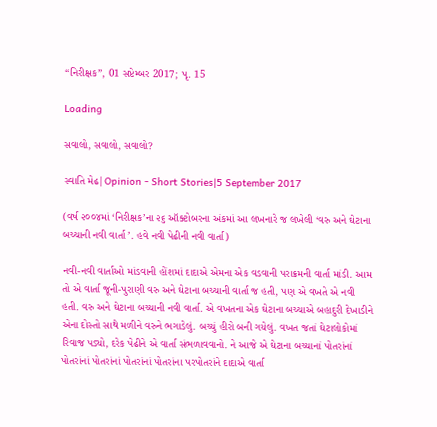“નિરીક્ષક”, 01 સપ્ટેમ્બર 2017; પૃ. 15

Loading

સવાલો, સવાલો, સવાલો?

સ્વાતિ મેઢ|Opinion - Short Stories|5 September 2017

(વર્ષ ૨૦૦૪માં ‘નિરીક્ષક’ના ૨૬ ઑક્ટોબરના અંકમાં આ લખનારે જ લખેલી ‘વરુ અને ઘેટાના બચ્ચાની નવી વાર્તા ’. હવે નવી પેઢીની નવી વાર્તા)

નવી-નવી વાર્તાઓ માંડવાની હોંશમાં દાદાએ એમના એક વડવાની પરાક્રમની વાર્તા માંડી. આમ તો એ વાર્તા જૂની-પુરાણી વરુ અને ઘેટાના બચ્ચાની વાર્તા જ હતી, પણ એ વખતે એ નવી હતી. વરુ અને ઘેટાના બચ્ચાની નવી વાર્તા. એ વખતના એક ઘેટાના બચ્ચાએ બહાદુરી દેખાડીને એના દોસ્તો સાથે મળીને વરુને ભગાડેલું. બચ્ચું હીરો બની ગયેલું. વખત જતાં ઘેટાલોકોમાં રિવાજ પડ્યો, દરેક પેઢીને એ વાર્તા સંભળાવવાનો. ને આજે એ ઘેટાના બચ્ચાનાં પોતરાંનાં પોતરાંનાં પોતરાંનાં પોતરાંનાં પોતરાંના પરપોતરાંને દાદાએ વાર્તા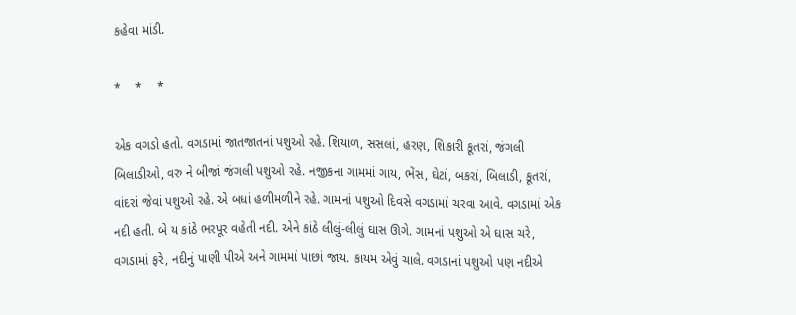કહેવા માંડી.

*    *    *

એક વગડો હતો. વગડામાં જાતજાતનાં પશુઓ રહે. શિયાળ, સસલાં, હરણ, શિકારી કૂતરાં, જંગલી બિલાડીઓ, વરુ ને બીજાં જંગલી પશુઓ રહે. નજીકના ગામમાં ગાય, ભેંસ, ઘેટાં, બકરાં, બિલાડી, કૂતરાં, વાંદરાં જેવાં પશુઓ રહે. એ બધાં હળીમળીને રહે. ગામનાં પશુઓ દિવસે વગડામાં ચરવા આવે. વગડામાં એક નદી હતી. બે ય કાંઠે ભરપૂર વહેતી નદી. એને કાંઠે લીલું-લીલું ઘાસ ઊગે. ગામનાં પશુઓ એ ઘાસ ચરે, વગડામાં ફરે, નદીનું પાણી પીએ અને ગામમાં પાછાં જાય. કાયમ એવું ચાલે. વગડાનાં પશુઓ પણ નદીએ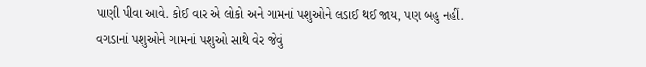પાણી પીવા આવે. કોઈ વાર એ લોકો અને ગામનાં પશુઓને લડાઈ થઈ જાય, પણ બહુ નહીં. વગડાનાં પશુઓને ગામનાં પશુઓ સાથે વેર જેવું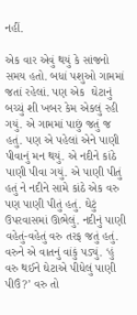નહીં.

એક વાર એવું થયું કે સાંજનો સમય હતો. બધાં પશુઓ ગામમાં જતાં રહેલાં. પણ એક  ઘેટાનું બચ્ચું શી ખબર કેમ એકલું રહી ગયું. એ ગામમાં પાછું જતું જ હતું. પણ એ પહેલાં એને પાણી પીવાનું મન થયું. એ નદીને કાંઠે પાણી પીવા ગયું. એ પાણી પીતું હતું ને નદીને સામે કાંઠે એક વરુ પણ પાણી પીતું હતું. ઘેટું ઉપરવાસમાં ઊભેલું. નદીનું પાણી વહેતું-વહેતું વરુ તરફ જતું હતું. વરુને એ વાતનું વાંકું પડ્યું. ‘હું વરુ થઈને ઘેટાએ પીધેલું પાણી પીઉં?’ વરુ તો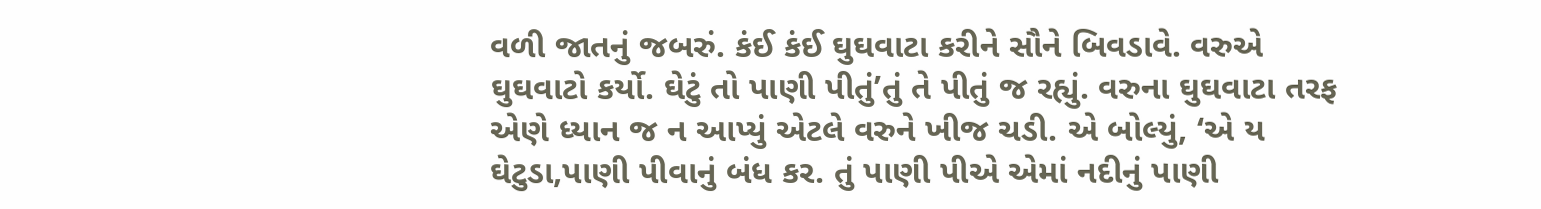વળી જાતનું જબરું. કંઈ કંઈ ઘુઘવાટા કરીને સૌને બિવડાવે. વરુએ ઘુઘવાટો કર્યો. ઘેટું તો પાણી પીતું’તું તે પીતું જ રહ્યું. વરુના ઘુઘવાટા તરફ એણે ધ્યાન જ ન આપ્યું એટલે વરુને ખીજ ચડી. એ બોલ્યું, ‘એ ય ઘેટુડા,પાણી પીવાનું બંધ કર. તું પાણી પીએ એમાં નદીનું પાણી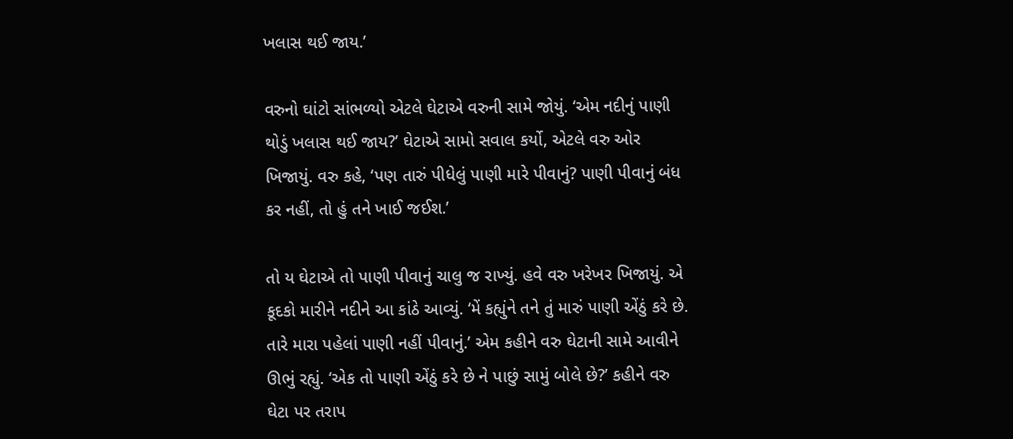ખલાસ થઈ જાય.’

વરુનો ઘાંટો સાંભળ્યો એટલે ઘેટાએ વરુની સામે જોયું. ‘એમ નદીનું પાણી થોડું ખલાસ થઈ જાય?’ ઘેટાએ સામો સવાલ કર્યો, એટલે વરુ ઓર ખિજાયું. વરુ કહે, ‘પણ તારું પીધેલું પાણી મારે પીવાનું? પાણી પીવાનું બંધ કર નહીં, તો હું તને ખાઈ જઈશ.’

તો ય ઘેટાએ તો પાણી પીવાનું ચાલુ જ રાખ્યું. હવે વરુ ખરેખર ખિજાયું. એ કૂદકો મારીને નદીને આ કાંઠે આવ્યું. ‘મેં કહ્યુંને તને તું મારું પાણી એંઠું કરે છે. તારે મારા પહેલાં પાણી નહીં પીવાનું.’ એમ કહીને વરુ ઘેટાની સામે આવીને ઊભું રહ્યું. ‘એક તો પાણી એંઠું કરે છે ને પાછું સામું બોલે છે?’ કહીને વરુ ઘેટા પર તરાપ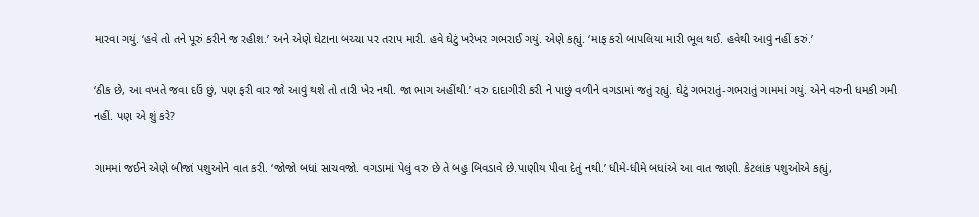મારવા ગયું. ‘હવે તો તને પૂરું કરીને જ રહીશ.’ અને એણે ઘેટાના બચ્ચા પર તરાપ મારી. હવે ઘેટું ખરેખર ગભરાઈ ગયું. એણે કહ્યું. ‘માફ કરો બાપલિયા મારી ભૂલ થઈ. હવેથી આવું નહીં કરું.’

‘ઠીક છે, આ વખતે જવા દઉં છું, પણ ફરી વાર જો આવું થશે તો તારી ખેર નથી. જા ભાગ અહીંથી.’ વરુ દાદાગીરી કરી ને પાછું વળીને વગડામાં જતું રહ્યું. ઘેટું ગભરાતું-ગભરાતું ગામમાં ગયું. એને વરુની ધમકી ગમી નહીં. પણ એ શું કરે?

ગામમાં જઈને એણે બીજાં પશુઓને વાત કરી. ‘જોજો બધાં સાચવજો. વગડામાં પેલું વરુ છે તે બહુ બિવડાવે છે.પાણીય પીવા દેતું નથી.’ ધીમે-ધીમે બધાંએ આ વાત જાણી. કેટલાંક પશુઓએ કહ્યું,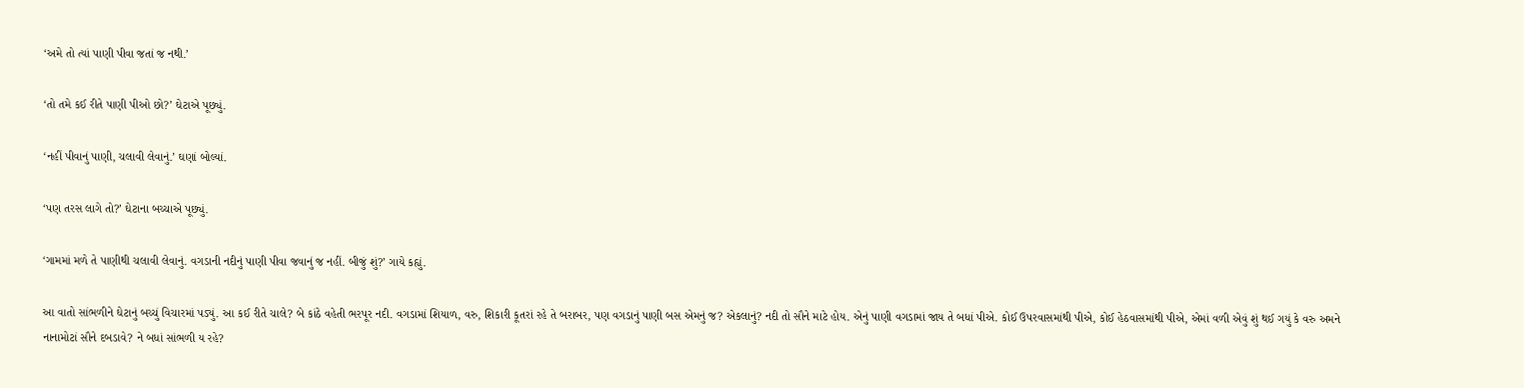‘અમે તો ત્યાં પાણી પીવા જતાં જ નથી.’

‘તો તમે કઈ રીતે પાણી પીઓ છો?’ ઘેટાએ પૂછ્યું.

‘નહીં પીવાનું પાણી, ચલાવી લેવાનું.’ ઘણાં બોલ્યાં.

‘પણ તરસ લાગે તો?’ ઘેટાના બચ્ચાએ પૂછ્યું.

‘ગામમાં મળે તે પાણીથી ચલાવી લેવાનું. વગડાની નદીનું પાણી પીવા જવાનું જ નહીં. બીજું શું?’ ગાયે કહ્યું.

આ વાતો સાંભળીને ઘેટાનું બચ્ચું વિચારમાં પડ્યું. આ કઈ રીતે ચાલે? બે કાંઠે વહેતી ભરપૂર નદી. વગડામાં શિયાળ, વરુ, શિકારી કૂતરાં રહે તે બરાબર, પણ વગડાનું પાણી બસ એમનું જ? એકલાનું? નદી તો સૌને માટે હોય. એનું પાણી વગડામાં જાય તે બધાં પીએ. કોઈ ઉપરવાસમાંથી પીએ, કોઈ હેઠવાસમાંથી પીએ, એમાં વળી એવું શું થઈ ગયું કે વરુ અમને નાનામોટાં સૌને દબડાવે? ને બધાં સાંભળી ય રહે?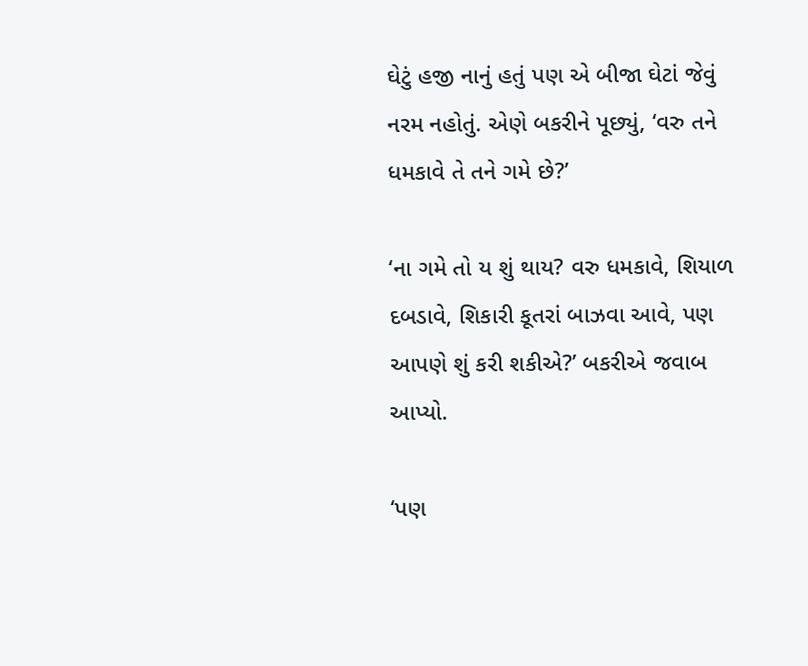ઘેટું હજી નાનું હતું પણ એ બીજા ઘેટાં જેવું નરમ નહોતું. એણે બકરીને પૂછ્યું, ‘વરુ તને ધમકાવે તે તને ગમે છે?’

‘ના ગમે તો ય શું થાય? વરુ ધમકાવે, શિયાળ દબડાવે, શિકારી કૂતરાં બાઝવા આવે, પણ આપણે શું કરી શકીએ?’ બકરીએ જવાબ આપ્યો.

‘પણ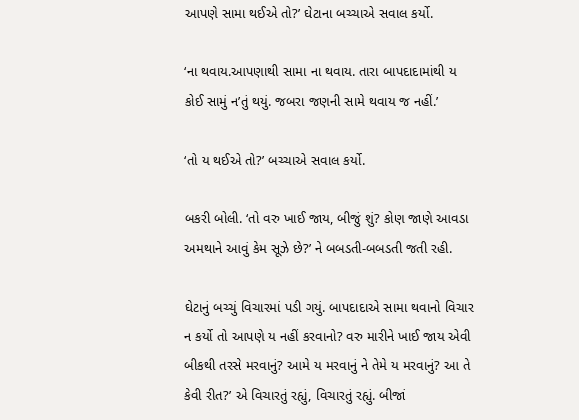આપણે સામા થઈએ તો?’ ઘેટાના બચ્ચાએ સવાલ કર્યો.

‘ના થવાય.આપણાથી સામા ના થવાય. તારા બાપદાદામાંથી ય કોઈ સામું ન’તું થયું. જબરા જણની સામે થવાય જ નહીં.’

‘તો ય થઈએ તો?’ બચ્ચાએ સવાલ કર્યો.

બકરી બોલી. ‘તો વરુ ખાઈ જાય, બીજું શું? કોણ જાણે આવડા અમથાને આવું કેમ સૂઝે છે?’ ને બબડતી-બબડતી જતી રહી.

ઘેટાનું બચ્ચું વિચારમાં પડી ગયું. બાપદાદાએ સામા થવાનો વિચાર ન કર્યો તો આપણે ય નહીં કરવાનો? વરુ મારીને ખાઈ જાય એવી બીકથી તરસે મરવાનું? આમે ય મરવાનું ને તેમે ય મરવાનું? આ તે કેવી રીત?’ એ વિચારતું રહ્યું, વિચારતું રહ્યું. બીજાં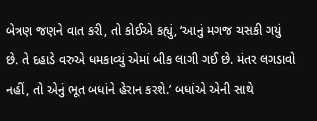બેત્રણ જણને વાત કરી, તો કોઈએ કહ્યું, ‘આનું મગજ ચસકી ગયું છે. તે દહાડે વરુએ ધમકાવ્યું એમાં બીક લાગી ગઈ છે. મંતર લગડાવો નહીં, તો એનું ભૂત બધાંને હેરાન કરશે.’ બધાંએ એની સાથે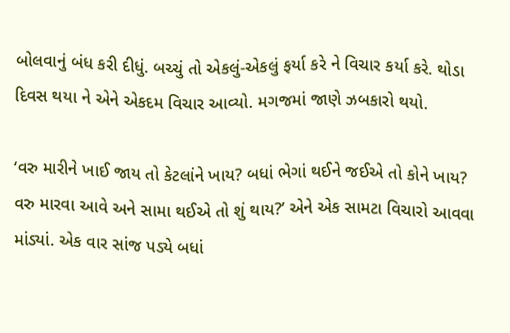બોલવાનું બંધ કરી દીધું. બચ્ચું તો એકલું-એકલું ફર્યા કરે ને વિચાર કર્યા કરે. થોડા દિવસ થયા ને એને એકદમ વિચાર આવ્યો. મગજમાં જાણે ઝબકારો થયો.

‘વરુ મારીને ખાઈ જાય તો કેટલાંને ખાય? બધાં ભેગાં થઈને જઈએ તો કોને ખાય? વરુ મારવા આવે અને સામા થઈએ તો શું થાય?’ એને એક સામટા વિચારો આવવા માંડ્યાં. એક વાર સાંજ પડ્યે બધાં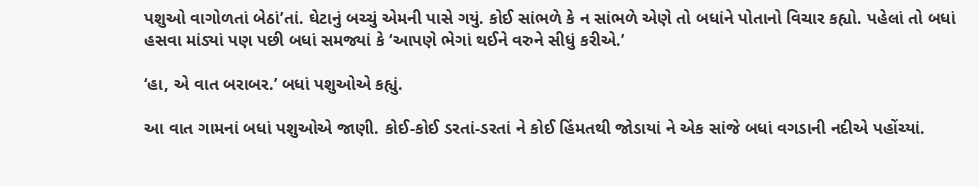પશુઓ વાગોળતાં બેઠાં’તાં. ઘેટાનું બચ્ચું એમની પાસે ગયું. કોઈ સાંભળે કે ન સાંભળે એણે તો બધાંને પોતાનો વિચાર કહ્યો. પહેલાં તો બધાં હસવા માંડ્યાં પણ પછી બધાં સમજ્યાં કે ‘આપણે ભેગાં થઈને વરુને સીધું કરીએ.’

‘હા, એ વાત બરાબર.’ બધાં પશુઓએ કહ્યું.

આ વાત ગામનાં બધાં પશુઓએ જાણી. કોઈ-કોઈ ડરતાં-ડરતાં ને કોઈ હિંમતથી જોડાયાં ને એક સાંજે બધાં વગડાની નદીએ પહોંચ્યાં.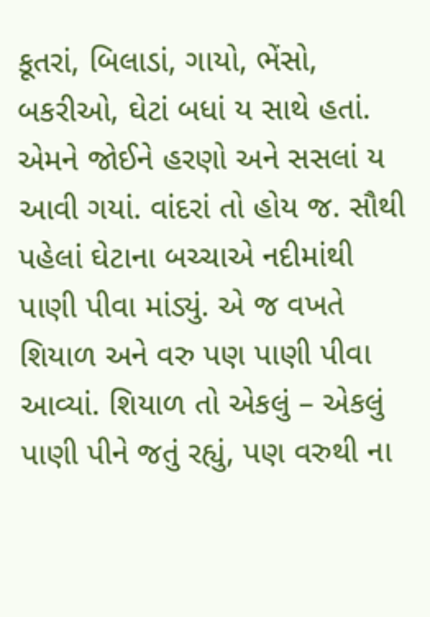કૂતરાં, બિલાડાં, ગાયો, ભેંસો, બકરીઓ, ઘેટાં બધાં ય સાથે હતાં. એમને જોઈને હરણો અને સસલાં ય આવી ગયાં. વાંદરાં તો હોય જ. સૌથી પહેલાં ઘેટાના બચ્ચાએ નદીમાંથી પાણી પીવા માંડ્યું. એ જ વખતે શિયાળ અને વરુ પણ પાણી પીવા આવ્યાં. શિયાળ તો એકલું – એકલું પાણી પીને જતું રહ્યું, પણ વરુથી ના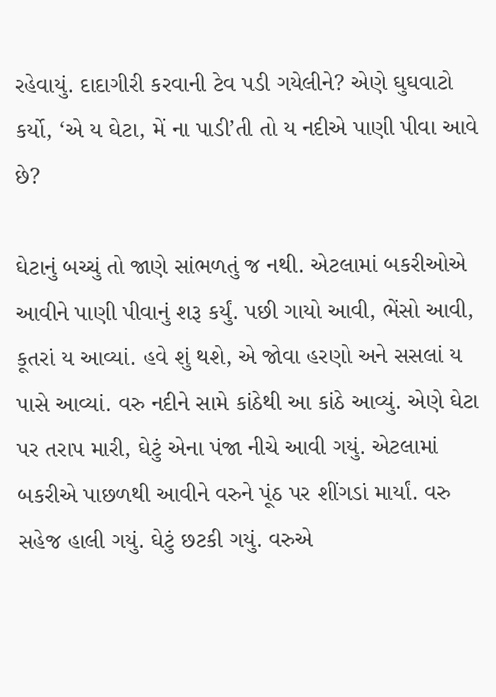રહેવાયું. દાદાગીરી કરવાની ટેવ પડી ગયેલીને? એણે ઘુઘવાટો કર્યો, ‘એ ય ઘેટા, મેં ના પાડી’તી તો ય નદીએ પાણી પીવા આવે છે?

ઘેટાનું બચ્ચું તો જાણે સાંભળતું જ નથી. એટલામાં બકરીઓએ આવીને પાણી પીવાનું શરૂ કર્યું. પછી ગાયો આવી, ભેંસો આવી, કૂતરાં ય આવ્યાં. હવે શું થશે, એ જોવા હરણો અને સસલાં ય પાસે આવ્યાં. વરુ નદીને સામે કાંઠેથી આ કાંઠે આવ્યું. એણે ઘેટા પર તરાપ મારી, ઘેટું એના પંજા નીચે આવી ગયું. એટલામાં બકરીએ પાછળથી આવીને વરુને પૂંઠ પર શીંગડાં માર્યાં. વરુ સહેજ હાલી ગયું. ઘેટું છટકી ગયું. વરુએ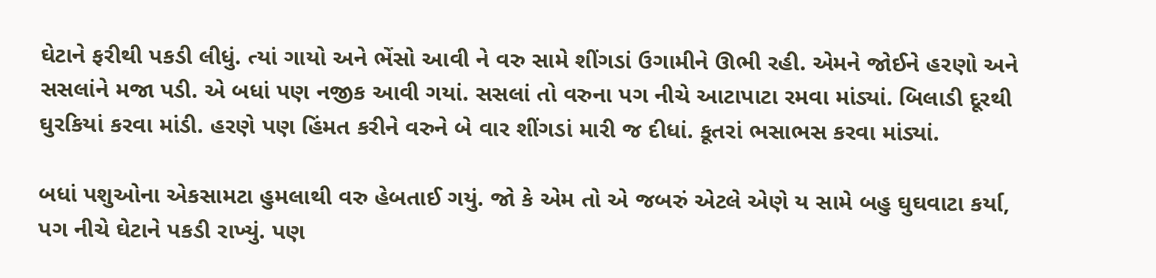ઘેટાને ફરીથી પકડી લીધું. ત્યાં ગાયો અને ભેંસો આવી ને વરુ સામે શીંગડાં ઉગામીને ઊભી રહી. એમને જોઈને હરણો અને સસલાંને મજા પડી. એ બધાં પણ નજીક આવી ગયાં. સસલાં તો વરુના પગ નીચે આટાપાટા રમવા માંડ્યાં. બિલાડી દૂરથી ઘુરકિયાં કરવા માંડી. હરણે પણ હિંમત કરીને વરુને બે વાર શીંગડાં મારી જ દીધાં. કૂતરાં ભસાભસ કરવા માંડ્યાં.

બધાં પશુઓના એકસામટા હુમલાથી વરુ હેબતાઈ ગયું. જો કે એમ તો એ જબરું એટલે એણે ય સામે બહુ ઘુઘવાટા કર્યા, પગ નીચે ઘેટાને પકડી રાખ્યું. પણ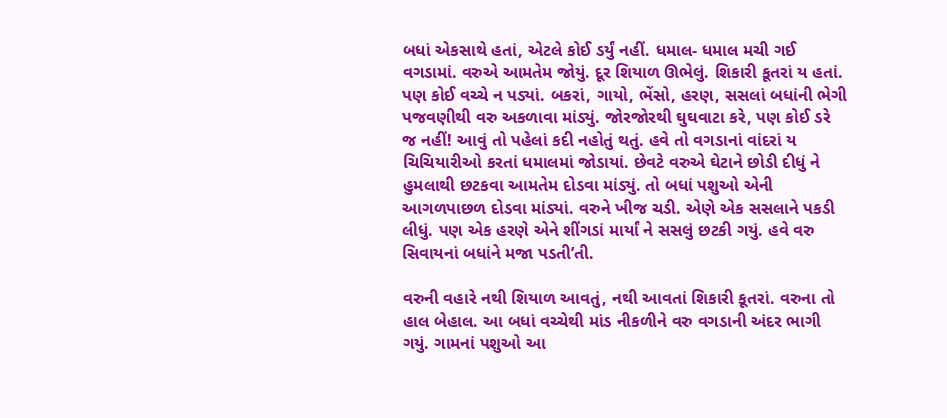બધાં એકસાથે હતાં, એટલે કોઈ ડર્યું નહીં. ધમાલ- ધમાલ મચી ગઈ વગડામાં. વરુએ આમતેમ જોયું. દૂર શિયાળ ઊભેલું. શિકારી કૂતરાં ય હતાં. પણ કોઈ વચ્ચે ન પડ્યાં. બકરાં, ગાયો, ભેંસો, હરણ, સસલાં બધાંની ભેગી પજવણીથી વરુ અકળાવા માંડ્યું. જોરજોરથી ઘુઘવાટા કરે, પણ કોઈ ડરે જ નહીં! આવું તો પહેલાં કદી નહોતું થતું. હવે તો વગડાનાં વાંદરાં ય ચિચિયારીઓ કરતાં ધમાલમાં જોડાયાં. છેવટે વરુએ ઘેટાને છોડી દીધું ને હુમલાથી છટકવા આમતેમ દોડવા માંડ્યું. તો બધાં પશુઓ એની આગળપાછળ દોડવા માંડ્યાં. વરુને ખીજ ચડી. એણે એક સસલાને પકડી લીધું. પણ એક હરણે એને શીંગડાં માર્યાં ને સસલું છટકી ગયું. હવે વરુ સિવાયનાં બધાંને મજા પડતી’તી.

વરુની વહારે નથી શિયાળ આવતું, નથી આવતાં શિકારી કૂતરાં. વરુના તો હાલ બેહાલ. આ બધાં વચ્ચેથી માંડ નીકળીને વરુ વગડાની અંદર ભાગી ગયું. ગામનાં પશુઓ આ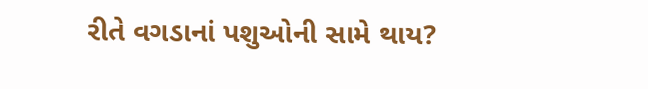રીતે વગડાનાં પશુઓની સામે થાય?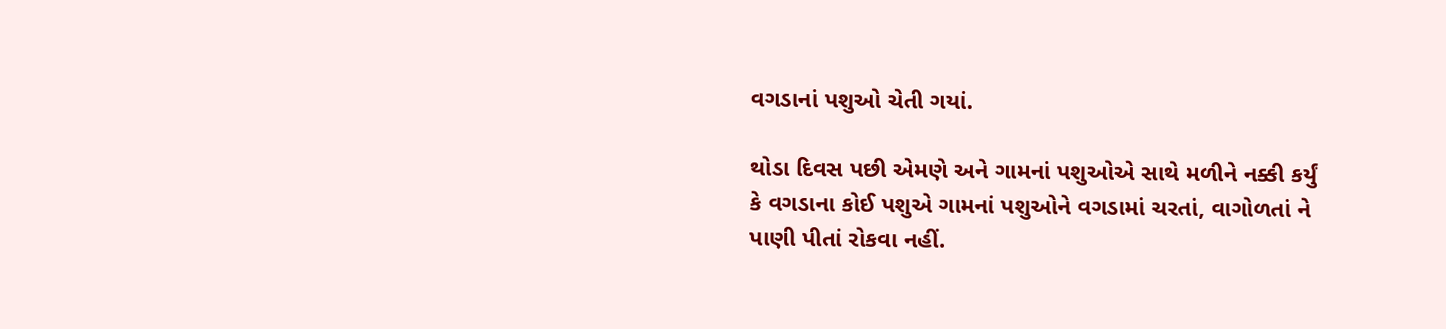વગડાનાં પશુઓ ચેતી ગયાં.

થોડા દિવસ પછી એમણે અને ગામનાં પશુઓએ સાથે મળીને નક્કી કર્યું કે વગડાના કોઈ પશુએ ગામનાં પશુઓને વગડામાં ચરતાં, વાગોળતાં ને પાણી પીતાં રોકવા નહીં.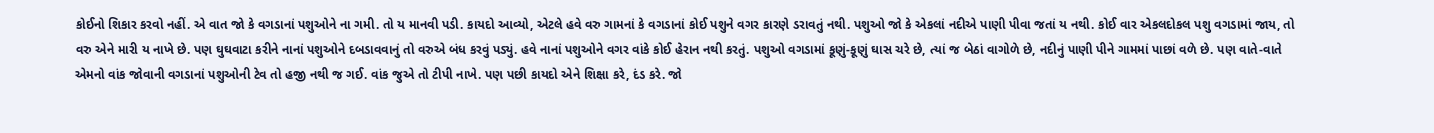કોઈનો શિકાર કરવો નહીં. એ વાત જો કે વગડાનાં પશુઓને ના ગમી. તો ય માનવી પડી. કાયદો આવ્યો, એટલે હવે વરુ ગામનાં કે વગડાનાં કોઈ પશુને વગર કારણે ડરાવતું નથી. પશુઓ જો કે એકલાં નદીએ પાણી પીવા જતાં ય નથી. કોઈ વાર એકલદોકલ પશુ વગડામાં જાય, તો વરુ એને મારી ય નાખે છે. પણ ઘુઘવાટા કરીને નાનાં પશુઓને દબડાવવાનું તો વરુએ બંધ કરવું પડ્યું. હવે નાનાં પશુઓને વગર વાંકે કોઈ હેરાન નથી કરતું. પશુઓ વગડામાં કૂણું-કૂણું ઘાસ ચરે છે, ત્યાં જ બેઠાં વાગોળે છે, નદીનું પાણી પીને ગામમાં પાછાં વળે છે. પણ વાતે-વાતે એમનો વાંક જોવાની વગડાનાં પશુઓની ટેવ તો હજી નથી જ ગઈ. વાંક જુએ તો ટીપી નાખે. પણ પછી કાયદો એને શિક્ષા કરે, દંડ કરે. જો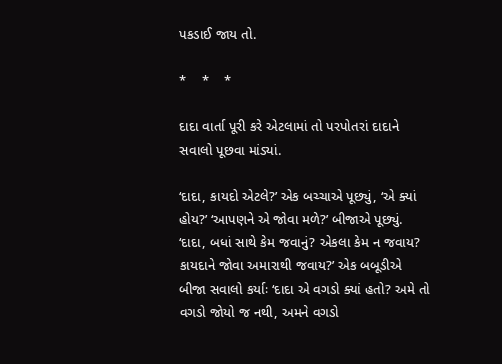પકડાઈ જાય તો.

*    *    *

દાદા વાર્તા પૂરી કરે એટલામાં તો પરપોતરાં દાદાને સવાલો પૂછવા માંડ્યાં.

‘દાદા, કાયદો એટલે?’ એક બચ્ચાએ પૂછ્યું, ‘એ ક્યાં હોય?’ ‘આપણને એ જોવા મળે?’ બીજાએ પૂછ્યું. ‘દાદા, બધાં સાથે કેમ જવાનું? એકલા કેમ ન જવાય? કાયદાને જોવા અમારાથી જવાય?’ એક બબૂડીએ બીજા સવાલો કર્યાઃ ‘દાદા એ વગડો ક્યાં હતો? અમે તો વગડો જોયો જ નથી, અમને વગડો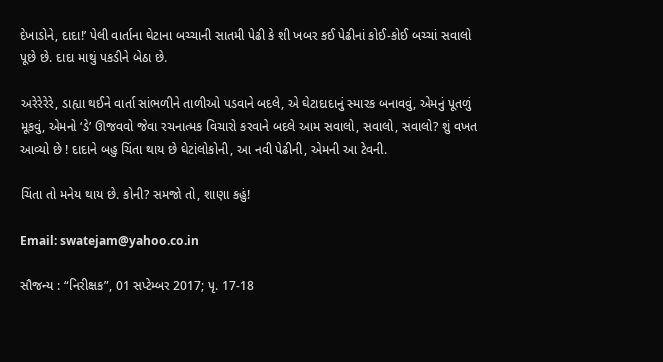દેખાડોને, દાદા!’ પેલી વાર્તાના ઘેટાના બચ્ચાની સાતમી પેઢી કે શી ખબર કઈ પેઢીનાં કોઈ-કોઈ બચ્ચાં સવાલો પૂછે છે. દાદા માથું પકડીને બેઠા છે.

અરેરેરેરે, ડાહ્યા થઈને વાર્તા સાંભળીને તાળીઓ પડવાને બદલે, એ ઘેટાદાદાનું સ્મારક બનાવવું, એમનું પૂતળું મૂકવું, એમનો ‘ડે’ ઊજવવો જેવા રચનાત્મક વિચારો કરવાને બદલે આમ સવાલો, સવાલો, સવાલો? શું વખત આવ્યો છે ! દાદાને બહુ ચિંતા થાય છે ઘેટાંલોકોની, આ નવી પેઢીની, એમની આ ટેવની.

ચિંતા તો મનેય થાય છે. કોની? સમજો તો, શાણા કહું!

Email: swatejam@yahoo.co.in

સૌજન્ય : “નિરીક્ષક”, 01 સપ્ટેમ્બર 2017; પૃ. 17-18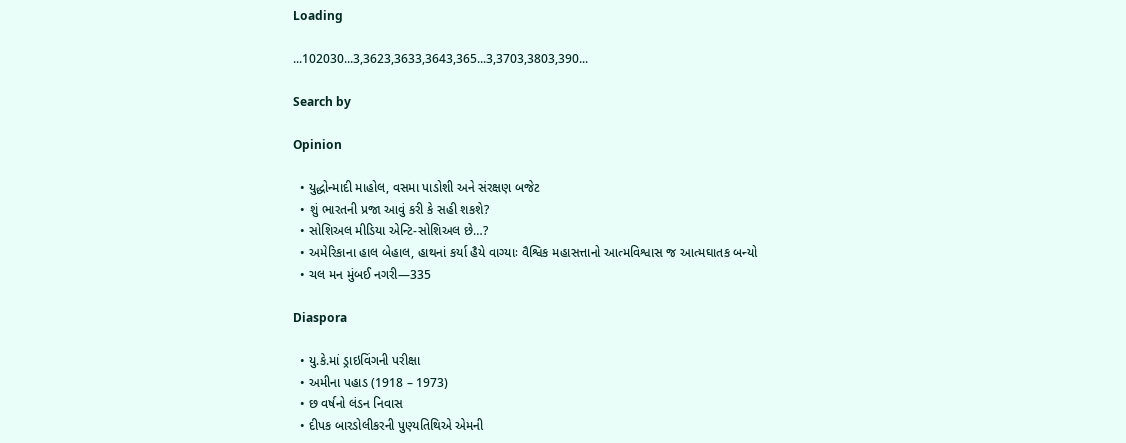Loading

...102030...3,3623,3633,3643,365...3,3703,3803,390...

Search by

Opinion

  • યુદ્ધોન્માદી માહોલ, વસમા પાડોશી અને સંરક્ષણ બજેટ
  • શું ભારતની પ્રજા આવું કરી કે સહી શકશે?
  • સોશિઅલ મીડિયા એન્ટિ-સોશિઅલ છે…?
  • અમેરિકાના હાલ બેહાલ, હાથનાં કર્યા હૈયે વાગ્યાઃ વૈશ્વિક મહાસત્તાનો આત્મવિશ્વાસ જ આત્મઘાતક બન્યો
  • ચલ મન મુંબઈ નગરી—335

Diaspora

  • યુ.કે.માં ડ્રાઇવિંગની પરીક્ષા
  • અમીના પહાડ (1918 – 1973)
  • છ વર્ષનો લંડન નિવાસ
  • દીપક બારડોલીકરની પુણ્યતિથિએ એમની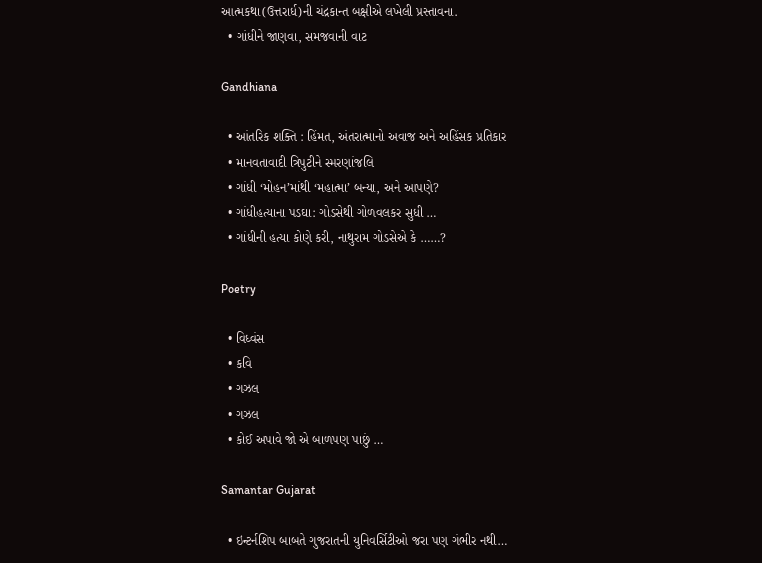આત્મકથા(ઉત્તરાર્ધ)ની ચંદ્રકાન્ત બક્ષીએ લખેલી પ્રસ્તાવના.
  • ગાંધીને જાણવા, સમજવાની વાટ

Gandhiana

  • આંતરિક શક્તિ : હિંમત, અંતરાત્માનો અવાજ અને અહિંસક પ્રતિકાર
  • માનવતાવાદી ત્રિપુટીને સ્મરણાંજલિ
  • ગાંધી ‘મોહન’માંથી ‘મહાત્મા’ બન્યા, અને આપણે?
  • ગાંધીહત્યાના પડઘા: ગોડસેથી ગોળવલકર સુધી …
  • ગાંધીની હત્યા કોણે કરી, નાથુરામ ગોડસેએ કે ……?

Poetry

  • વિધ્વંસ
  • કવિ
  • ગઝલ
  • ગઝલ
  • કોઈ અપાવે જો એ બાળપણ પાછું …

Samantar Gujarat

  • ઇન્ટર્નશિપ બાબતે ગુજરાતની યુનિવર્સિટીઓ જરા પણ ગંભીર નથી…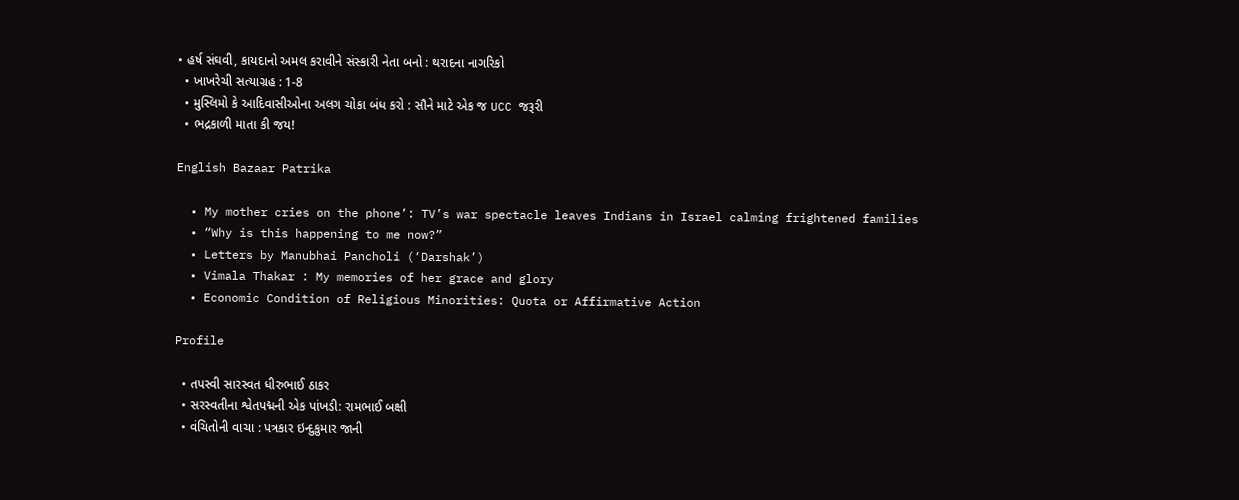• હર્ષ સંઘવી, કાયદાનો અમલ કરાવીને સંસ્કારી નેતા બનો : થરાદના નાગરિકો
  • ખાખરેચી સત્યાગ્રહ : 1-8
  • મુસ્લિમો કે આદિવાસીઓના અલગ ચોકા બંધ કરો : સૌને માટે એક જ UCC જરૂરી
  • ભદ્રકાળી માતા કી જય!

English Bazaar Patrika

  • My mother cries on the phone’: TV’s war spectacle leaves Indians in Israel calming frightened families
  • “Why is this happening to me now?”
  • Letters by Manubhai Pancholi (‘Darshak’)
  • Vimala Thakar : My memories of her grace and glory
  • Economic Condition of Religious Minorities: Quota or Affirmative Action

Profile

  • તપસ્વી સારસ્વત ધીરુભાઈ ઠાકર
  • સરસ્વતીના શ્વેતપદ્મની એક પાંખડી: રામભાઈ બક્ષી
  • વંચિતોની વાચા : પત્રકાર ઇન્દુકુમાર જાની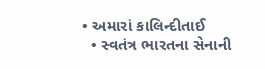• અમારાં કાલિન્દીતાઈ
  • સ્વતંત્ર ભારતના સેનાની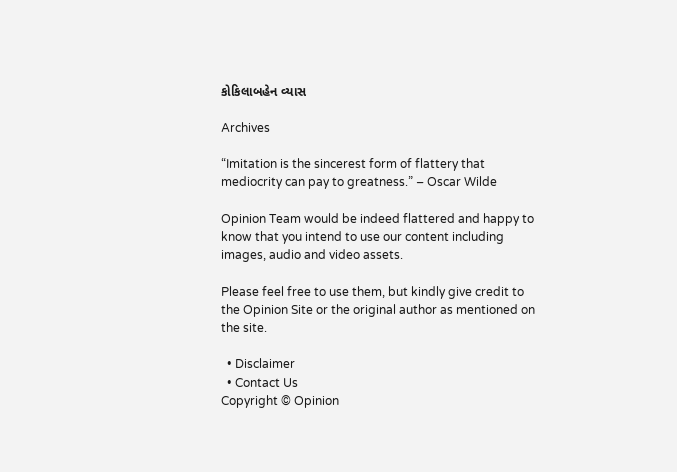કોકિલાબહેન વ્યાસ

Archives

“Imitation is the sincerest form of flattery that mediocrity can pay to greatness.” – Oscar Wilde

Opinion Team would be indeed flattered and happy to know that you intend to use our content including images, audio and video assets.

Please feel free to use them, but kindly give credit to the Opinion Site or the original author as mentioned on the site.

  • Disclaimer
  • Contact Us
Copyright © Opinion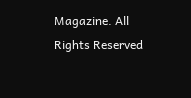Magazine. All Rights Reserved